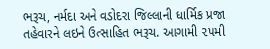ભરૂચ, નર્મદા અને વડોદરા જિલ્લાની ધાર્મિક પ્રજા તહેવારને લઇને ઉત્સાહિત ભરૂચ. આગામી ૨૫મી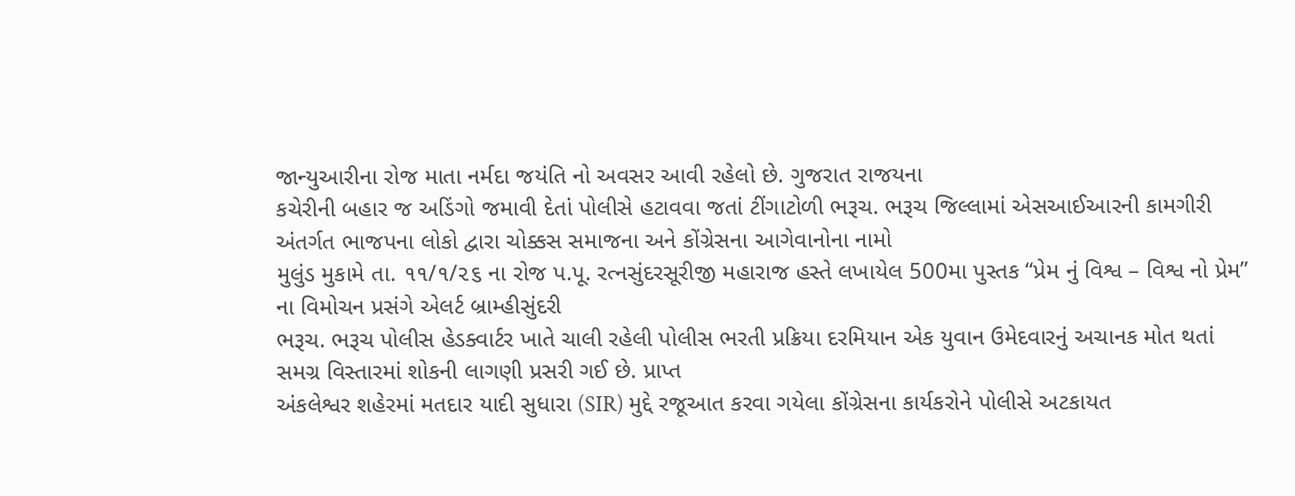જાન્યુઆરીના રોજ માતા નર્મદા જયંતિ નો અવસર આવી રહેલો છે. ગુજરાત રાજયના
કચેરીની બહાર જ અડિંગો જમાવી દેતાં પોલીસે હટાવવા જતાં ટીંગાટોળી ભરૂચ. ભરૂચ જિલ્લામાં એસઆઈઆરની કામગીરી અંતર્ગત ભાજપના લોકો દ્વારા ચોક્કસ સમાજના અને કોંગ્રેસના આગેવાનોના નામો
મુલુંડ મુકામે તા. ૧૧/૧/૨૬ ના રોજ પ.પૂ. રત્નસુંદરસૂરીજી મહારાજ હસ્તે લખાયેલ 500મા પુસ્તક “પ્રેમ નું વિશ્વ – વિશ્વ નો પ્રેમ” ના વિમોચન પ્રસંગે એલર્ટ બ્રામ્હીસુંદરી
ભરૂચ. ભરૂચ પોલીસ હેડક્વાર્ટર ખાતે ચાલી રહેલી પોલીસ ભરતી પ્રક્રિયા દરમિયાન એક યુવાન ઉમેદવારનું અચાનક મોત થતાં સમગ્ર વિસ્તારમાં શોકની લાગણી પ્રસરી ગઈ છે. પ્રાપ્ત
અંકલેશ્વર શહેરમાં મતદાર યાદી સુધારા (SIR) મુદ્દે રજૂઆત કરવા ગયેલા કોંગ્રેસના કાર્યકરોને પોલીસે અટકાયત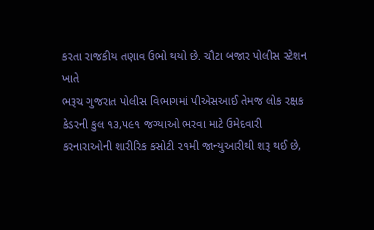કરતા રાજકીય તણાવ ઉભો થયો છે. ચૌટા બજાર પોલીસ સ્ટેશન ખાતે
ભરૂચ ગુજરાત પોલીસ વિભાગમાં પીએસઆઈ તેમજ લોક રક્ષક કેડરની કુલ ૧૩,૫૯૧ જગ્યાઓ ભરવા માટે ઉમેદવારી કરનારાઓની શારીરિક કસોટી ૨૧મી જાન્યુઆરીથી શરૂ થઈ છે,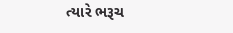ત્યારે ભરૂચ